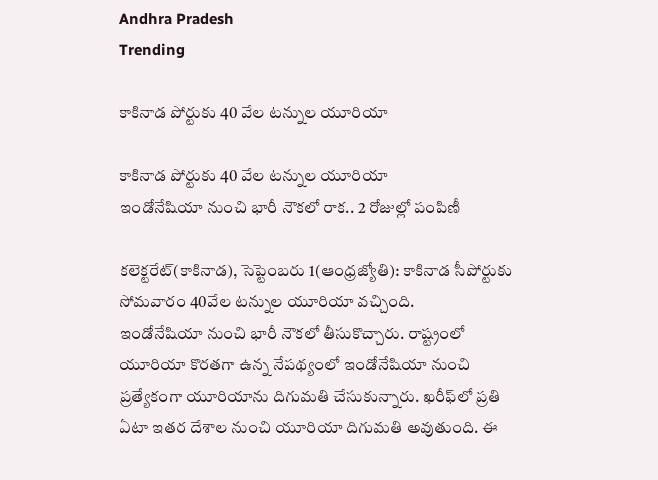Andhra Pradesh
Trending

కాకినాడ పోర్టుకు 40 వేల టన్నుల యూరియా

కాకినాడ పోర్టుకు 40 వేల టన్నుల యూరియా
ఇండోనేషియా నుంచి భారీ నౌకలో రాక.. 2 రోజుల్లో పంపిణీ

కలెక్టరేట్‌(కాకినాడ), సెప్టెంబరు 1(ఆంధ్రజ్యోతి): కాకినాడ సీపోర్టుకు సోమవారం 40వేల టన్నుల యూరియా వచ్చింది.
ఇండోనేషియా నుంచి భారీ నౌకలో తీసుకొచ్చారు. రాష్ట్రంలో యూరియా కొరతగా ఉన్న నేపథ్యంలో ఇండోనేషియా నుంచి ప్రత్యేకంగా యూరియాను దిగుమతి చేసుకున్నారు. ఖరీఫ్‌లో ప్రతి ఏటా ఇతర దేశాల నుంచి యూరియా దిగుమతి అవుతుంది. ఈ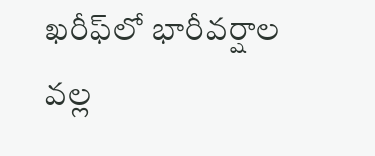ఖరీఫ్‌లో భారీవర్షాల వల్ల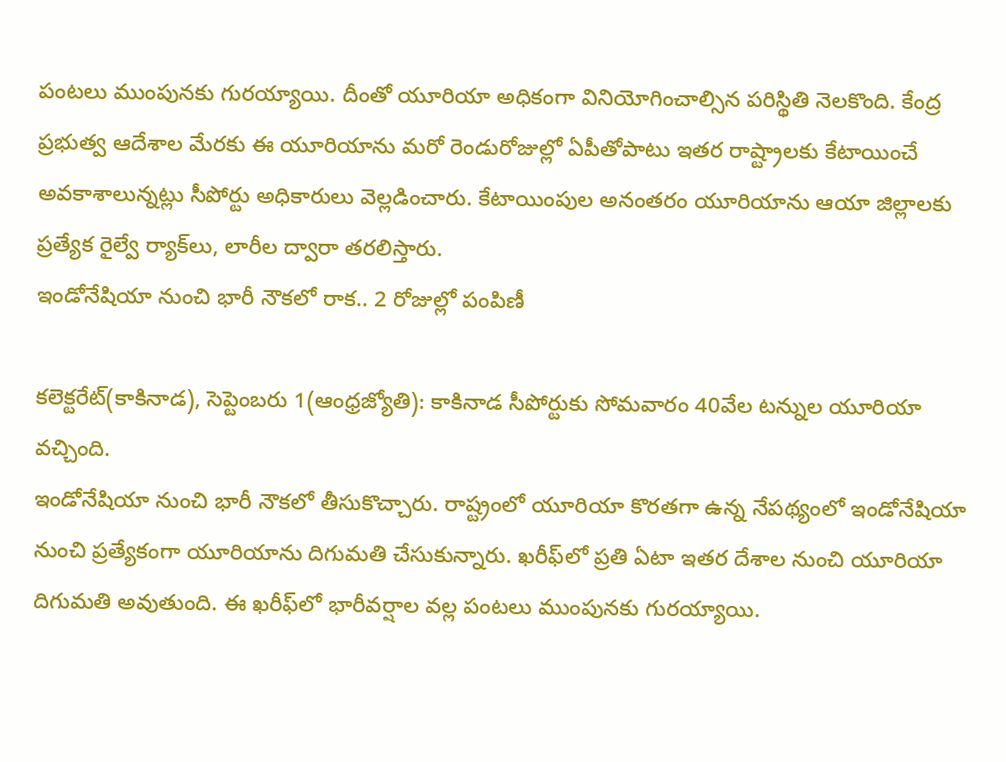పంటలు ముంపునకు గురయ్యాయి. దీంతో యూరియా అధికంగా వినియోగించాల్సిన పరిస్థితి నెలకొంది. కేంద్ర ప్రభుత్వ ఆదేశాల మేరకు ఈ యూరియాను మరో రెండురోజుల్లో ఏపీతోపాటు ఇతర రాష్ట్రాలకు కేటాయించే అవకాశాలున్నట్లు సీపోర్టు అధికారులు వెల్లడించారు. కేటాయింపుల అనంతరం యూరియాను ఆయా జిల్లాలకు ప్రత్యేక రైల్వే ర్యాక్‌లు, లారీల ద్వారా తరలిస్తారు.
ఇండోనేషియా నుంచి భారీ నౌకలో రాక.. 2 రోజుల్లో పంపిణీ

కలెక్టరేట్‌(కాకినాడ), సెప్టెంబరు 1(ఆంధ్రజ్యోతి): కాకినాడ సీపోర్టుకు సోమవారం 40వేల టన్నుల యూరియా వచ్చింది.
ఇండోనేషియా నుంచి భారీ నౌకలో తీసుకొచ్చారు. రాష్ట్రంలో యూరియా కొరతగా ఉన్న నేపథ్యంలో ఇండోనేషియా నుంచి ప్రత్యేకంగా యూరియాను దిగుమతి చేసుకున్నారు. ఖరీఫ్‌లో ప్రతి ఏటా ఇతర దేశాల నుంచి యూరియా దిగుమతి అవుతుంది. ఈ ఖరీఫ్‌లో భారీవర్షాల వల్ల పంటలు ముంపునకు గురయ్యాయి.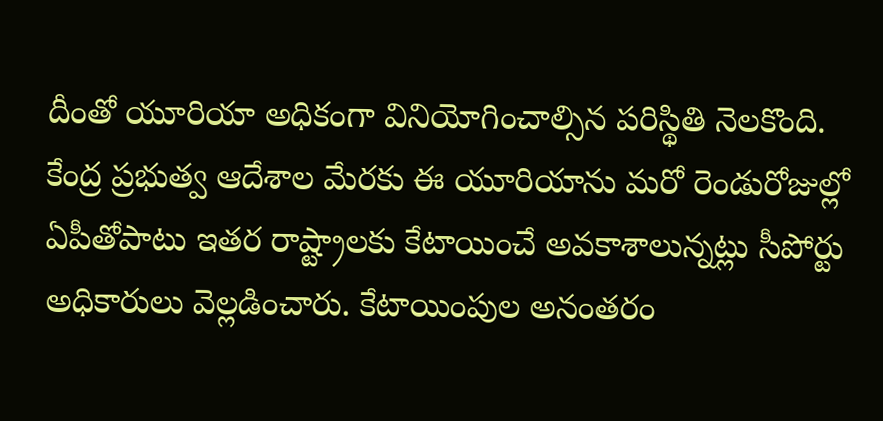దీంతో యూరియా అధికంగా వినియోగించాల్సిన పరిస్థితి నెలకొంది. కేంద్ర ప్రభుత్వ ఆదేశాల మేరకు ఈ యూరియాను మరో రెండురోజుల్లో ఏపీతోపాటు ఇతర రాష్ట్రాలకు కేటాయించే అవకాశాలున్నట్లు సీపోర్టు అధికారులు వెల్లడించారు. కేటాయింపుల అనంతరం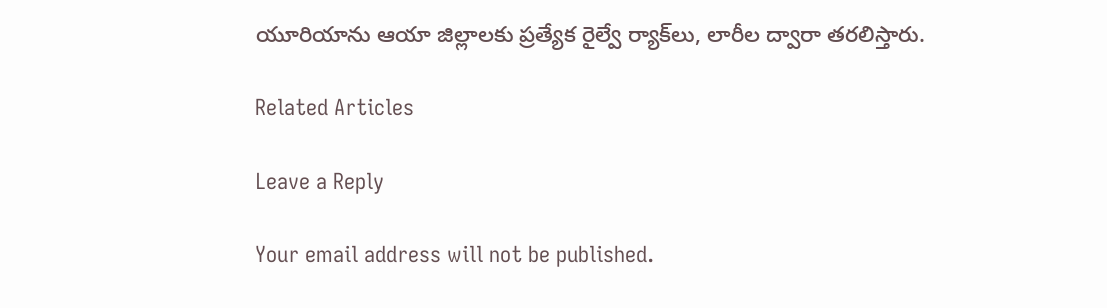యూరియాను ఆయా జిల్లాలకు ప్రత్యేక రైల్వే ర్యాక్‌లు, లారీల ద్వారా తరలిస్తారు.

Related Articles

Leave a Reply

Your email address will not be published.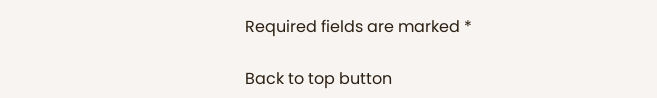Required fields are marked *

Back to top button